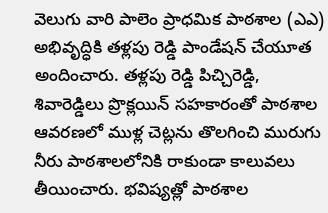వెలుగు వారి పాలెం ప్రాధమిక పాఠశాల (ఎఎ) అభివృద్ధికి తళ్లపు రెడ్డి పాండేషన్ చేయూత అందించారు. తళ్లపు రెడ్డి పిచ్చిరెడ్డి, శివారెడ్డిలు ప్రొక్లయిన్ సహకారంతో పాఠశాల ఆవరణలో ముళ్ల చెట్లను తొలగించి మురుగు నీరు పాఠశాలలోనికి రాకుండా కాలువలు తీయించారు. భవిష్యత్లో పాఠశాల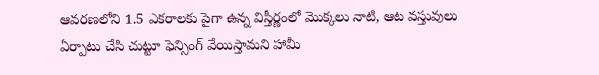ఆవరణలోని 1.5 ఎకరాలకు పైగా ఉన్న విస్తీర్ణంలో మొక్కలు నాటి, ఆట వస్తువులు ఏర్పాటు చేసి చుట్టూ ఫెన్సింగ్ వేయిస్తామని హామీ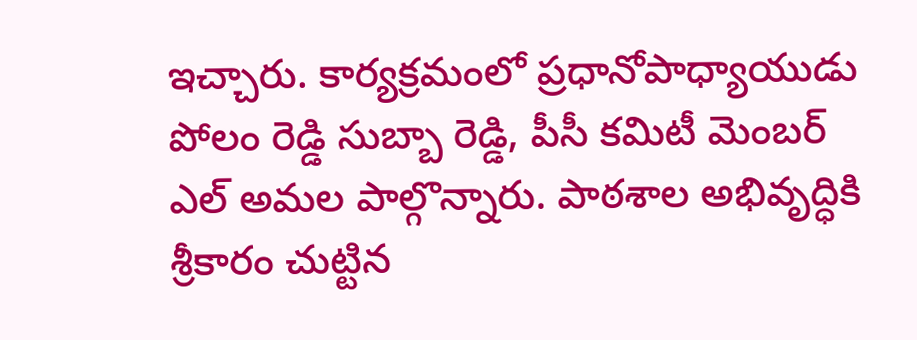ఇచ్చారు. కార్యక్రమంలో ప్రధానోపాధ్యాయుడు పోలం రెడ్డి సుబ్బా రెడ్డి, పీసీ కమిటీ మెంబర్ ఎల్ అమల పాల్గొన్నారు. పాఠశాల అభివృద్ధికి శ్రీకారం చుట్టిన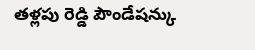తళ్లపు రెడ్డి పౌండేషన్కు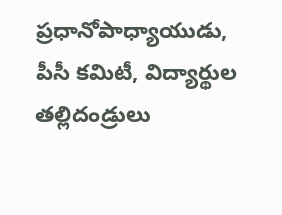ప్రధానోపాధ్యాయుడు, పీసీ కమిటీ, విద్యార్థుల తల్లిదండ్రులు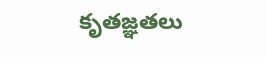కృతజ్ఞతలు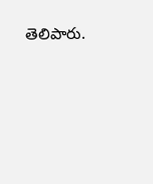తెలిపారు.